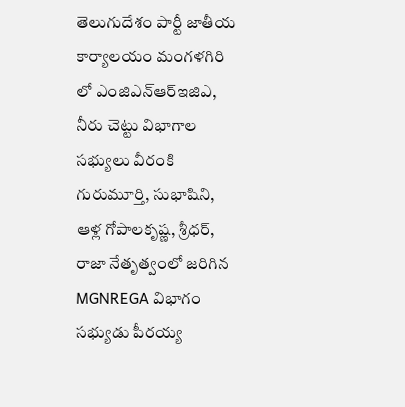తెలుగుదేశం పార్టీ జాతీయ కార్యాలయం మంగళగిరి లో ఎంజిఎన్ఆర్ఇజిఎ, నీరు చెట్టు విభాగాల సభ్యులు వీరంకి గురుమూర్తి, సుభాషిని, ఆళ్ల గోపాలకృష్ణ, శ్రీధర్, రాజా నేతృత్వంలో జరిగిన MGNREGA విభాగం సభ్యుడు పీరయ్య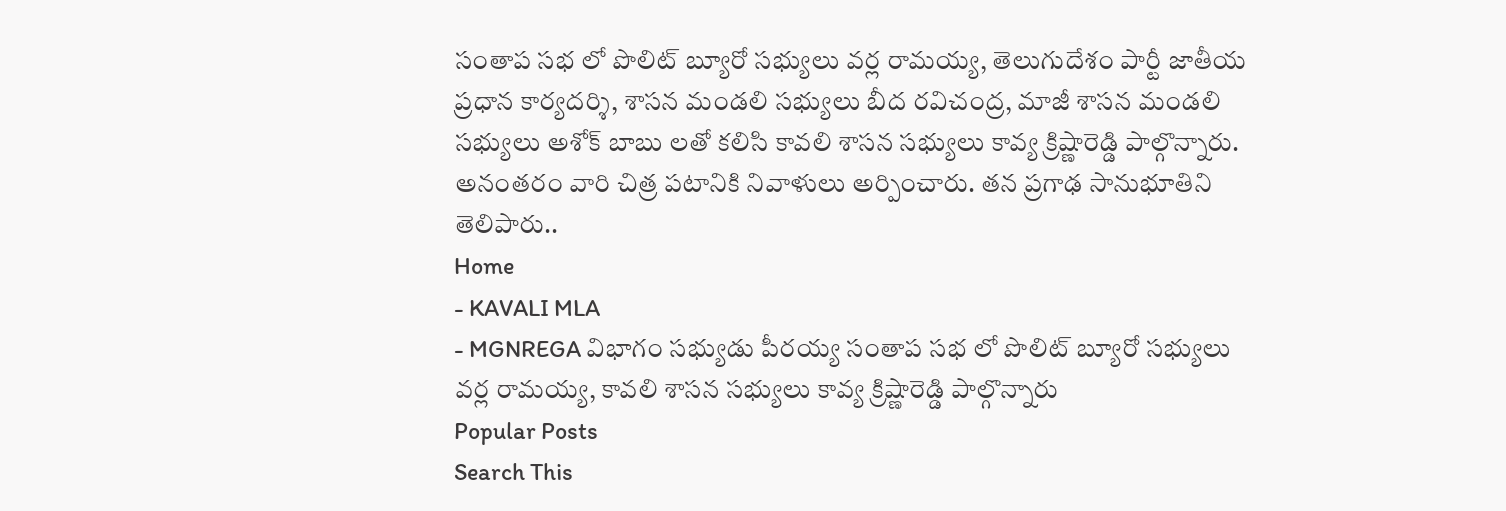సంతాప సభ లో పొలిట్ బ్యూరో సభ్యులు వర్ల రామయ్య, తెలుగుదేశం పార్టీ జాతీయ ప్రధాన కార్యదర్శి, శాసన మండలి సభ్యులు బీద రవిచంద్ర, మాజీ శాసన మండలి సభ్యులు అశోక్ బాబు లతో కలిసి కావలి శాసన సభ్యులు కావ్య క్రిష్ణారెడ్డి పాల్గొన్నారు. అనంతరం వారి చిత్ర పటానికి నివాళులు అర్పించారు. తన ప్రగాఢ సానుభూతిని తెలిపారు..
Home
- KAVALI MLA
- MGNREGA విభాగం సభ్యుడు పీరయ్య సంతాప సభ లో పొలిట్ బ్యూరో సభ్యులు వర్ల రామయ్య, కావలి శాసన సభ్యులు కావ్య క్రిష్ణారెడ్డి పాల్గొన్నారు
Popular Posts
Search This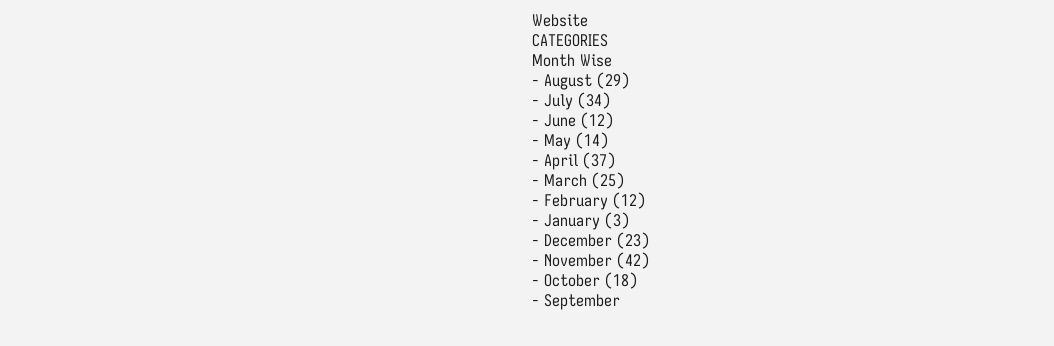Website
CATEGORIES
Month Wise
- August (29)
- July (34)
- June (12)
- May (14)
- April (37)
- March (25)
- February (12)
- January (3)
- December (23)
- November (42)
- October (18)
- September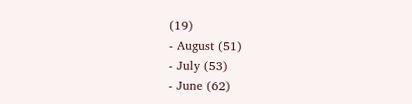(19)
- August (51)
- July (53)
- June (62)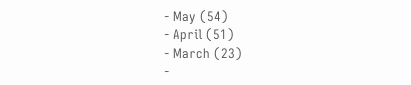- May (54)
- April (51)
- March (23)
-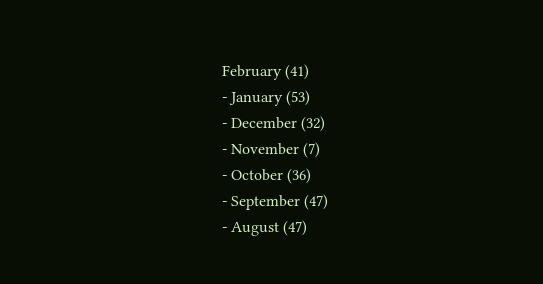February (41)
- January (53)
- December (32)
- November (7)
- October (36)
- September (47)
- August (47)